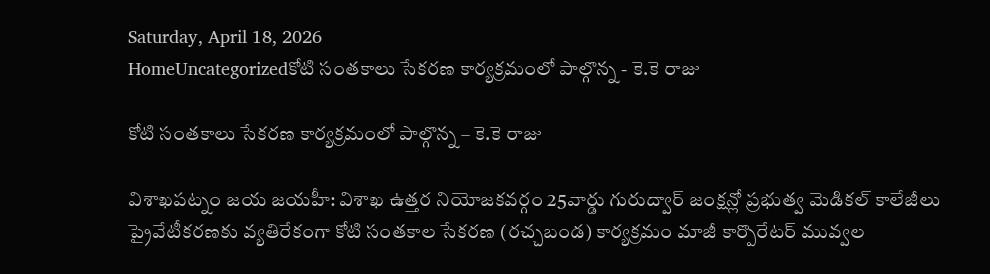Saturday, April 18, 2026
HomeUncategorizedకోటి సంతకాలు సేకరణ కార్యక్రమంలో పాల్గొన్న - కె.కె రాజు

కోటి సంతకాలు సేకరణ కార్యక్రమంలో పాల్గొన్న – కె.కె రాజు

విశాఖపట్నం జయ జయహీ: విశాఖ ఉత్తర నియోజకవర్గం 25వార్డు గురుద్వార్ జంక్షన్లో ప్రభుత్వ మెడికల్ కాలేజీలు ప్రైవేటీకరణకు వ్యతిరేకంగా కోటి సంతకాల సేకరణ (రచ్చబండ) కార్యక్రమం మాజీ కార్పొరేటర్ మువ్వల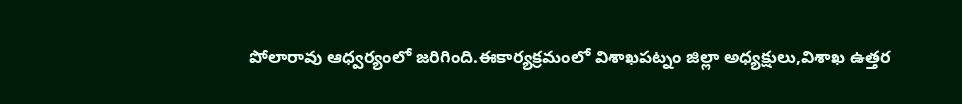పోలారావు ఆధ్వర్యంలో జరిగింది.ఈకార్యక్రమంలో విశాఖపట్నం జిల్లా అధ్యక్షులు,విశాఖ ఉత్తర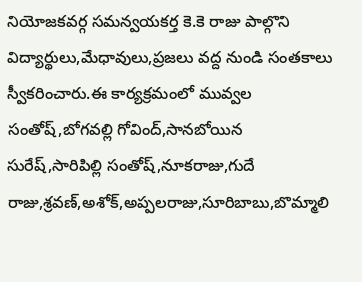నియోజకవర్గ సమన్వయకర్త కె.కె రాజు పాల్గొని విద్యార్థులు,మేధావులు,ప్రజలు వద్ద నుండి సంతకాలు స్వీకరించారు.ఈ కార్యక్రమంలో మువ్వల సంతోష్,బోగవల్లి గోవింద్,సానబోయిన సురేష్,సారిపిల్లి సంతోష్,నూకరాజు,గుదే రాజు,శ్రవణ్,అశోక్,అప్పలరాజు,సూరిబాబు,బొమ్మాలి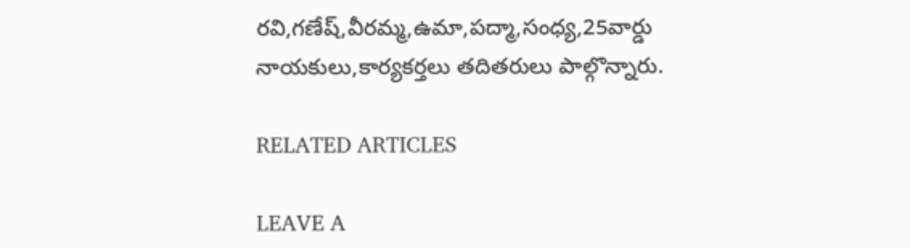రవి,గణేష్,వీరమ్మ,ఉమా,పద్మా,సంధ్య,25వార్డు నాయకులు,కార్యకర్తలు తదితరులు పాల్గొన్నారు.

RELATED ARTICLES

LEAVE A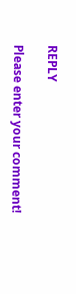REPLY

Please enter your comment!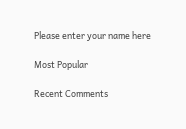Please enter your name here

Most Popular

Recent Comments